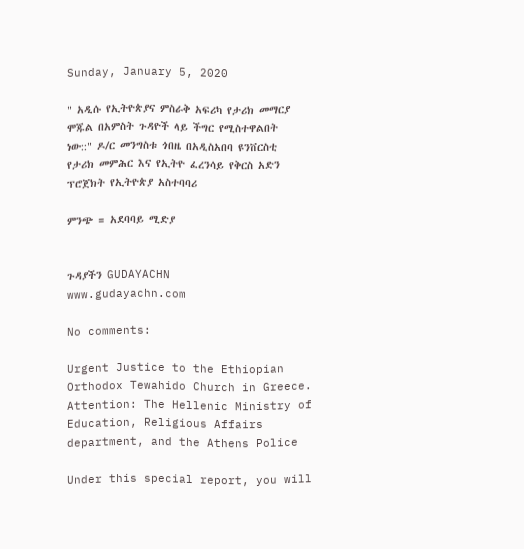Sunday, January 5, 2020

" አዲሱ የኢትዮጵያና ምስራቅ አፍሪካ የታሪክ መማርያ ሞጁል በአምስት ጉዳዮች ላይ ችግር የሚስተዋልበት ነው::" ዶ/ር መንግስቱ ጎበዜ በአዲስአበባ ዩንቨርስቲ የታሪክ መምሕር እና የኢትዮ ፈረንሳይ የቅርስ አድን ፕሮጀክት የኢትዮጵያ አስተባባሪ

ምንጭ = አደባባይ ሚድያ


ጉዳያችን GUDAYACHN
www.gudayachn.com

No comments:

Urgent Justice to the Ethiopian Orthodox Tewahido Church in Greece. Attention: The Hellenic Ministry of Education, Religious Affairs department, and the Athens Police

Under this special report, you will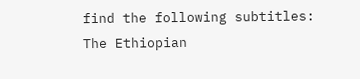find the following subtitles:  The Ethiopian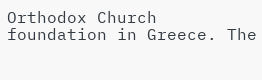Orthodox Church foundation in Greece. The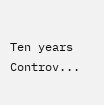Ten years Controv...